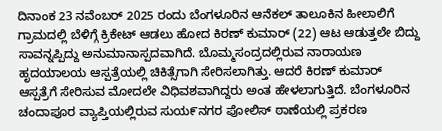ದಿನಾಂಕ 23 ನವೆಂಬರ್ 2025 ರಂದು ಬೆಂಗಳೂರಿನ ಆನೆಕಲ್ ತಾಲೂಕಿನ ಹೀಲಾಲಿಗೆ ಗ್ರಾಮದಲ್ಲಿ ಬೆಳಿಗ್ಗೆ ಕ್ರಿಕೇಟ್ ಆಡಲು ಹೋದ ಕಿರಣ್ ಕುಮಾರ್ (22) ಆಟ ಆಡುತ್ತಲೇ ಬಿದ್ದು ಸಾವನ್ನಪ್ಪಿದ್ದು ಅನುಮಾನಾಸ್ಪದವಾಗಿದೆ. ಬೊಮ್ಮಸಂದ್ರದಲ್ಲಿರುವ ನಾರಾಯಣ ಹೃದಯಾಲಯ ಆಸ್ಪತ್ರೆಯಲ್ಲಿ ಚಿಕಿತ್ಸೆಗಾಗಿ ಸೇರಿಸಲಾಗಿತ್ತು. ಆದರೆ ಕಿರಣ್ ಕುಮಾರ್ ಆಸ್ಪತ್ರೆಗೆ ಸೇರಿಸುವ ಮೋದಲೇ ವಿಧಿವಶವಾಗಿದ್ದರು ಅಂತ ಹೇಳಲಾಗುತ್ತಿದೆ. ಬೆಂಗಳೂರಿನ ಚಂದಾಪೂರ ವ್ಯಾಪ್ತಿಯಲ್ಲಿರುವ ಸುಯ೯ನಗರ ಪೋಲಿಸ್ ಠಾಣೆಯಲ್ಲಿ ಪ್ರಕರಣ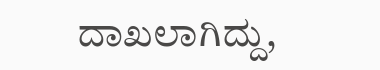ದಾಖಲಾಗಿದ್ದು,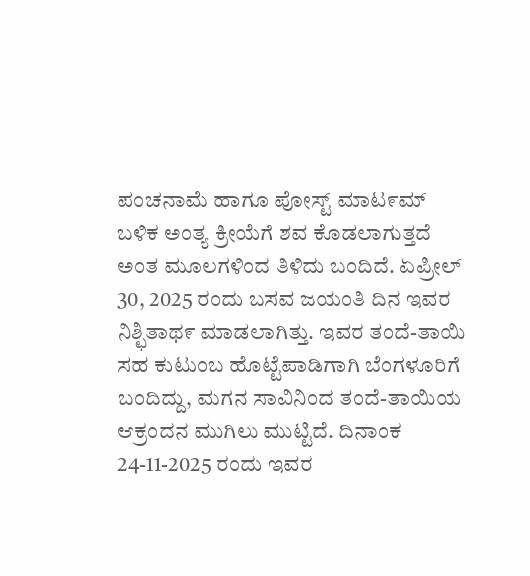ಪಂಚನಾಮೆ ಹಾಗೂ ಪೋಸ್ಟ್ ಮಾಟ೯ಮ್ ಬಳಿಕ ಅಂತ್ಯ ಕ್ರೀಯೆಗೆ ಶವ ಕೊಡಲಾಗುತ್ತದೆ ಅಂತ ಮೂಲಗಳಿಂದ ತಿಳಿದು ಬಂದಿದೆ. ಏಪ್ರೀಲ್ 30, 2025 ರಂದು ಬಸವ ಜಯಂತಿ ದಿನ ಇವರ ನಿಶ್ಛಿತಾಥ೯ ಮಾಡಲಾಗಿತ್ತು. ಇವರ ತಂದೆ-ತಾಯಿ ಸಹ ಕುಟುಂಬ ಹೊಟ್ಟೆಪಾಡಿಗಾಗಿ ಬೆಂಗಳೂರಿಗೆ ಬಂದಿದ್ದು, ಮಗನ ಸಾವಿನಿಂದ ತಂದೆ-ತಾಯಿಯ ಆಕ್ರಂದನ ಮುಗಿಲು ಮುಟ್ಟಿದೆ. ದಿನಾಂಕ 24-11-2025 ರಂದು ಇವರ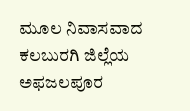ಮೂಲ ನಿವಾಸವಾದ ಕಲಬುರಗಿ ಜಿಲ್ಲೆಯ ಅಫಜಲಪೂರ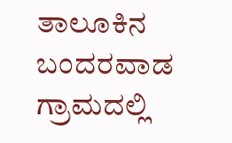ತಾಲೂಕಿನ ಬಂದರವಾಡ ಗ್ರಾಮದಲ್ಲಿ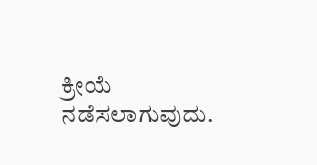ಕ್ರೀಯೆ ನಡೆಸಲಾಗುವುದು.